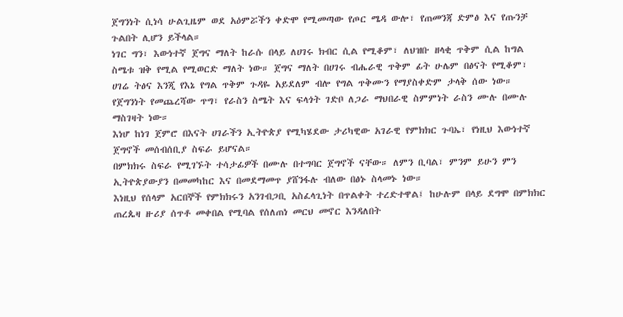ጀግንነት ሲነሳ ሁልጊዜም ወደ አዕምሯችን ቀድሞ የሚመጣው የጦር ሜዳ ውሎ፣ የጠመንጃ ድምፅ እና የጡንቻ ጉልበት ሊሆን ይችላል።
ነገር ግን፣ እውነተኛ ጀግና ማለት ከራሱ በላይ ለሀገሩ ክብር ሲል የሚቆም፣ ለህዝቡ ዘላቂ ጥቅም ሲል ከግል ስሜቱ ዝቅ የሚል የሚወርድ ማለት ነው። ጀግና ማለት በሀገሩ ብሔራዊ ጥቅም ፊት ሁሌም በፅናት የሚቆም፣ ሀገሬ ትፅና እንጂ የእኔ የግል ጥቅም ጉዳዬ አይደለም ብሎ የግል ጥቅሙን የማያስቀድም ታላቅ ሰው ነው።
የጀግንነት የመጨረሻው ጥግ፣ የራስን ስሜት እና ፍላጎት ገድቦ ለጋራ ማህበራዊ ስምምነት ራስን ሙሉ በሙሉ ማስገዛት ነው።
እነሆ ከነገ ጀምሮ በእናት ሀገራችን ኢትዮጵያ የሚካሄደው ታሪካዊው አገራዊ የምክክር ጉባኤ፣ የነዚህ እውነተኛ ጀግኖች መሰብሰቢያ ስፍራ ይሆናል።
በምክክሩ ስፍራ የሚገኙት ተሳታፊዎች በሙሉ በተግባር ጀግኖች ናቸው። ለምን ቢባል፣ ምንም ይሁን ምን ኢትዮጵያውያን በመመካከር እና በመደማመጥ ያሸንፋሉ ብለው በፅኑ ስላመኑ ነው።
እነዚህ የሰላም አርበኞች የምክክሩን አንገብጋቢ አስፈላጊነት በጥልቀት ተረድተዋል፤ ከሁሉም በላይ ደግሞ በምክክር ጠረጴዛ ዙሪያ ሰጥቶ መቀበል የሚባል የሰለጠነ መርህ መኖር እንዳለበት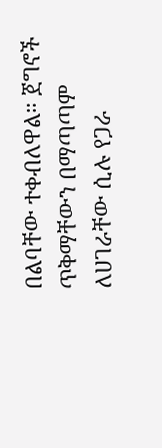በልባቸው ተቀብለዋል። ጀግኖች ጥቅማቸውን በማጣጣም ለሀገራቸው ሲሉ የጋራ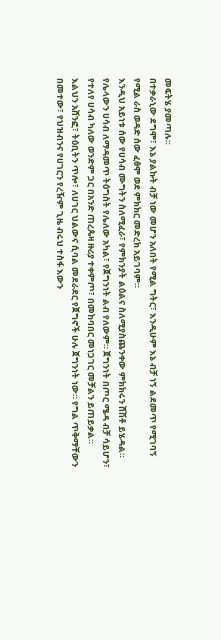መፍትሄ ያመጣሉ።
በተቃራኒው ደግሞ፣ እኔ ያልኩት ብቻ ነው መሆን አለበት የሚል ግትር፣ እንዲሁም እኔ ብቻ ነኝ ልደመጥ የሚገባኝ የሚል ራስ ወዳድ ሰው ፈፅሞ ወደ ምክክር መድረክ አይገባም።
እንዲህ አይነቱ ሰው የሀሳብ ሙግትን ስለሚፈራ፣ የምክንያት ልዕልና ስለሚያስጨንቀው ምክክሩን ሸሽቶ ይሄዳል።
የሌላውን ሀሳብ ለማዳመጥ ትዕግስት የሌለው አካል፣ የጀግንነት ልብ የለውም። ጀግንነት በጦር ሜዳ ብቻ ሳይሆን፣ የተለየ ሀሳብ ካለው ወንድም ጋር በአንድ ጠረጴዛ ዙሪያ ተቀምጦ፣ በመከባበር መነጋገር መቻልን ይጠይቃል።
እልህን አሸንፎ፣ ትዕቢትን ጥሎ፣ ለሀገር ህልውና ሲባል መደራደር የጀግኖች ሁሉ ጀግንነት ነው። የግል ጥቅማቸውን በመተው፣ የህዝብንና የሀገርን የረዥም ጊዜ ብሩህ ተስፋ እውን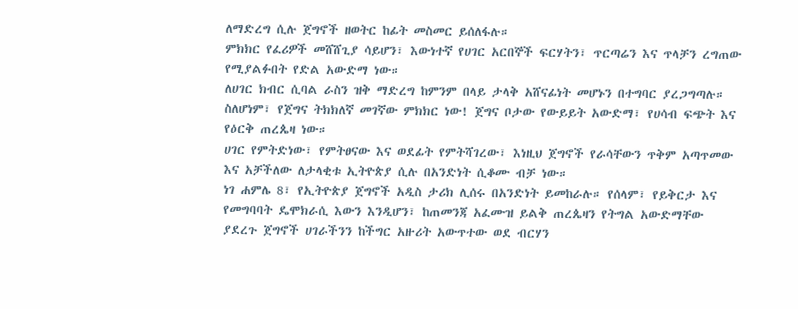ለማድረግ ሲሉ ጀግኖች ዘወትር ከፊት መስመር ይሰለፋሉ።
ምክክር የፈሪዎች መሸሸጊያ ሳይሆን፣ እውነተኛ የሀገር አርበኞች ፍርሃትን፣ ጥርጣሬን እና ጥላቻን ረግጠው የሚያልፉበት የድል አውድማ ነው።
ለሀገር ክብር ሲባል ራስን ዝቅ ማድረግ ከምንም በላይ ታላቅ አሸናፊነት መሆኑን በተግባር ያረጋግጣሉ። ስለሆነም፣ የጀግና ትክክለኛ መገኛው ምክክር ነው! ጀግና ቦታው የውይይት አውድማ፣ የሀሳብ ፍጭት እና የዕርቅ ጠረጴዛ ነው።
ሀገር የምትድነው፣ የምትፀናው እና ወደፊት የምትሻገረው፣ እነዚህ ጀግኖች የራሳቸውን ጥቅም አጣጥመው እና አቻችለው ለታላቂቱ ኢትዮጵያ ሲሉ በአንድነት ሲቆሙ ብቻ ነው።
ነገ ሐምሌ 8፣ የኢትዮጵያ ጀግኖች አዲስ ታሪክ ሊሰሩ በአንድነት ይመከራሉ። የሰላም፣ የይቅርታ እና የመግባባት ዴሞክራሲ እውን እንዲሆን፣ ከጠመንጃ አፈሙዝ ይልቅ ጠረጴዛን የትግል አውድማቸው ያደረጉ ጀግኖች ሀገራችንን ከችግር አዙሪት አውጥተው ወደ ብርሃን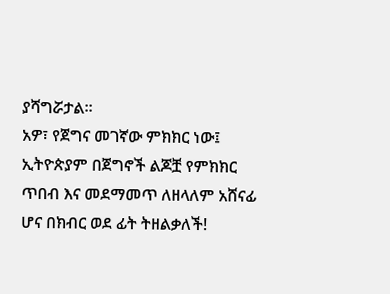ያሻግሯታል።
አዎ፣ የጀግና መገኛው ምክክር ነው፤ ኢትዮጵያም በጀግኖች ልጆቿ የምክክር ጥበብ እና መደማመጥ ለዘላለም አሸናፊ ሆና በክብር ወደ ፊት ትዘልቃለች!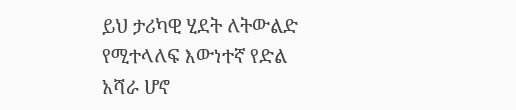ይህ ታሪካዊ ሂደት ለትውልድ የሚተላለፍ እውነተኛ የድል አሻራ ሆኖ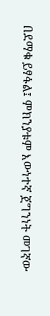በደማቁ ይፃፋል፤ ምክንያቱም እውነተኛ ጀግንነት መገኛው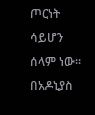ጦርነት ሳይሆን ሰላም ነው።
በአዶኒያስ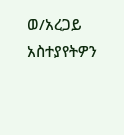ወ/አረጋይ
አስተያየትዎን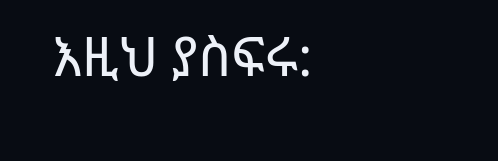እዚህ ያስፍሩ: